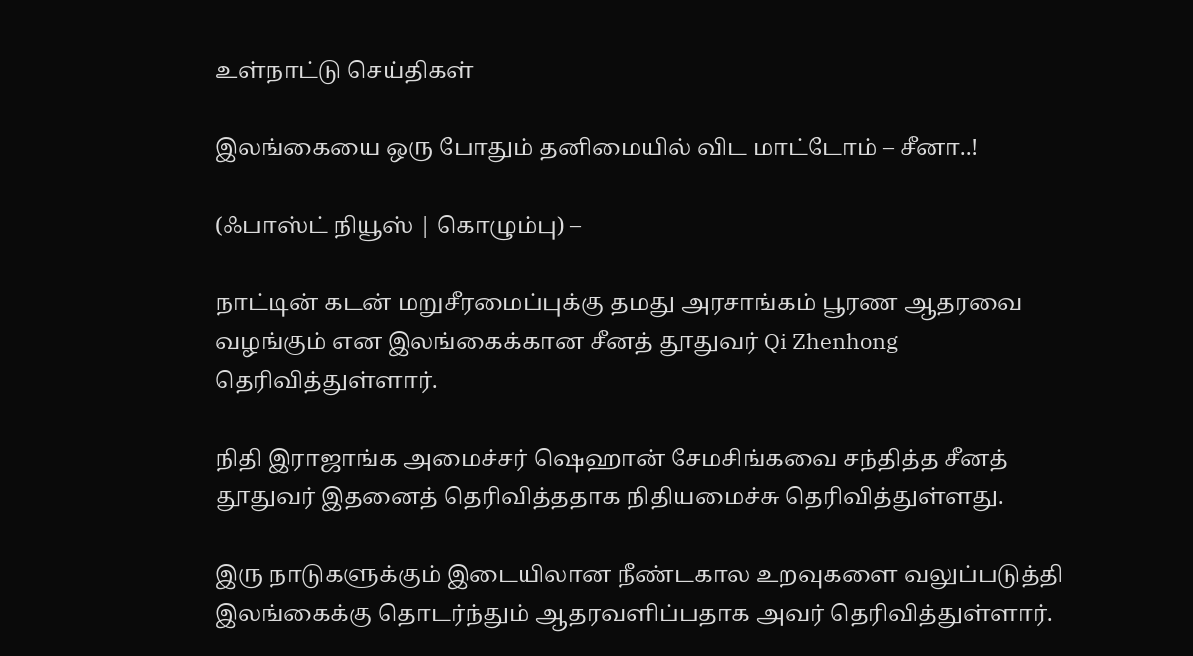உள்நாட்டு செய்திகள்

இலங்கையை ஒரு போதும் தனிமையில் விட மாட்டோம் – சீனா..!

(ஃபாஸ்ட் நியூஸ் | கொழும்பு) –

நாட்டின் கடன் மறுசீரமைப்புக்கு தமது அரசாங்கம் பூரண ஆதரவை வழங்கும் என இலங்கைக்கான சீனத் தூதுவர் Qi Zhenhong தெரிவித்துள்ளார்.

நிதி இராஜாங்க அமைச்சர் ஷெஹான் சேமசிங்கவை சந்தித்த சீனத் தூதுவர் இதனைத் தெரிவித்ததாக நிதியமைச்சு தெரிவித்துள்ளது.

இரு நாடுகளுக்கும் இடையிலான நீண்டகால உறவுகளை வலுப்படுத்தி இலங்கைக்கு தொடர்ந்தும் ஆதரவளிப்பதாக அவர் தெரிவித்துள்ளார்.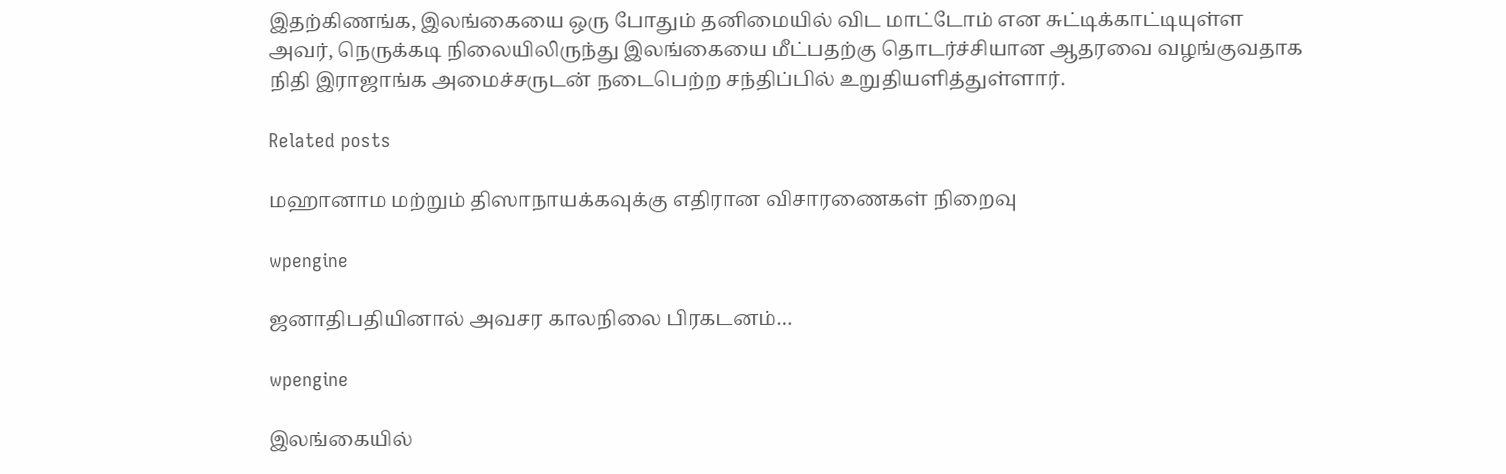இதற்கிணங்க, இலங்கையை ஒரு போதும் தனிமையில் விட மாட்டோம் என சுட்டிக்காட்டியுள்ள அவர், நெருக்கடி நிலையிலிருந்து இலங்கையை மீட்பதற்கு தொடர்ச்சியான ஆதரவை வழங்குவதாக நிதி இராஜாங்க அமைச்சருடன் நடைபெற்ற சந்திப்பில் உறுதியளித்துள்ளார்.

Related posts

மஹானாம மற்றும் திஸாநாயக்கவுக்கு எதிரான விசாரணைகள் நிறைவு

wpengine

ஜனாதிபதியினால் அவசர காலநிலை பிரகடனம்…

wpengine

இலங்கையில்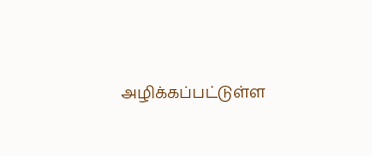அழிக்கப்பட்டுள்ள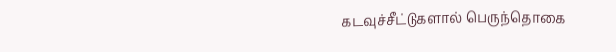கடவுச்சீட்டுகளால் பெருந்தொகை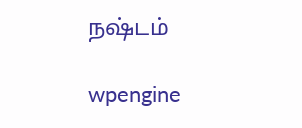நஷ்டம்

wpengine